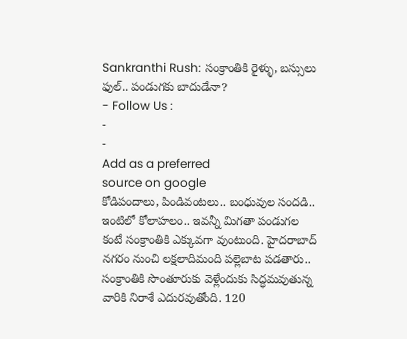Sankranthi Rush: సంక్రాంతికి రైళ్ళు, బస్సులు ఫుల్.. పండుగకు బాదుడేనా?
- Follow Us :
-
-
Add as a preferred
source on google
కోడిపందాలు, పిండివంటలు.. బంధువుల సందడి.. ఇంటిలో కోలాహలం.. ఇవన్నీ మిగతా పండుగల కంటే సంక్రాంతికి ఎక్కువగా వుంటుంది. హైదరాబాద్ నగరం నుంచి లక్షలాదిమంది పల్లెబాట పడతారు.. సంక్రాంతికి సొంతూరుకు వెళ్లేందుకు సిద్ధమవుతున్న వారికి నిరాశే ఎదురవుతోంది. 120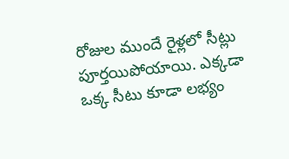రోజుల ముందే రైళ్లలో సీట్లు పూర్తయిపోయాయి. ఎక్కడా ఒక్క సీటు కూడా లభ్యం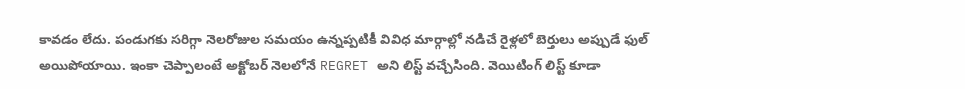కావడం లేదు. పండుగకు సరిగ్గా నెలరోజుల సమయం ఉన్నప్పటికీ వివిధ మార్గాల్లో నడిచే రైళ్లలో బెర్తులు అప్పుడే ఫుల్ అయిపోయాయి. ఇంకా చెప్పాలంటే అక్టోబర్ నెలలోనే REGRET అని లిస్ట్ వచ్చేసింది. వెయిటింగ్ లిస్ట్ కూడా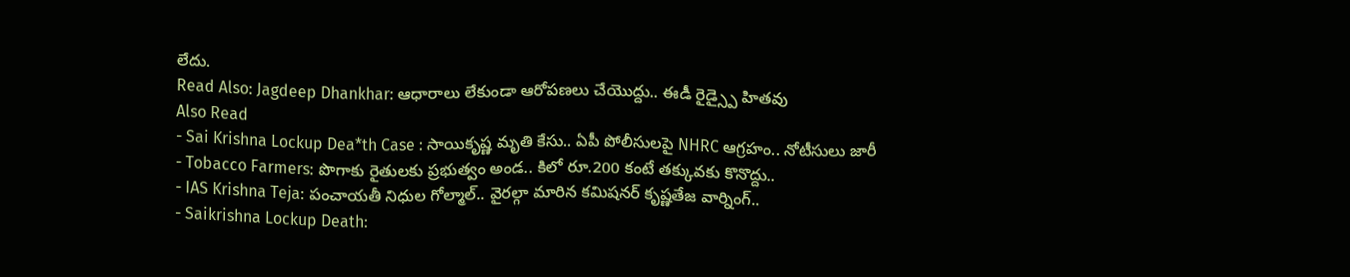లేదు.
Read Also: Jagdeep Dhankhar: ఆధారాలు లేకుండా ఆరోపణలు చేయొద్దు.. ఈడీ రైడ్స్పై హితవు
Also Read
- Sai Krishna Lockup Dea*th Case : సాయికృష్ణ మృతి కేసు.. ఏపీ పోలీసులపై NHRC ఆగ్రహం.. నోటీసులు జారీ
- Tobacco Farmers: పొగాకు రైతులకు ప్రభుత్వం అండ.. కిలో రూ.200 కంటే తక్కువకు కొనొద్దు..
- IAS Krishna Teja: పంచాయతీ నిధుల గోల్మాల్.. వైరల్గా మారిన కమిషనర్ కృష్ణతేజ వార్నింగ్..
- Saikrishna Lockup Death: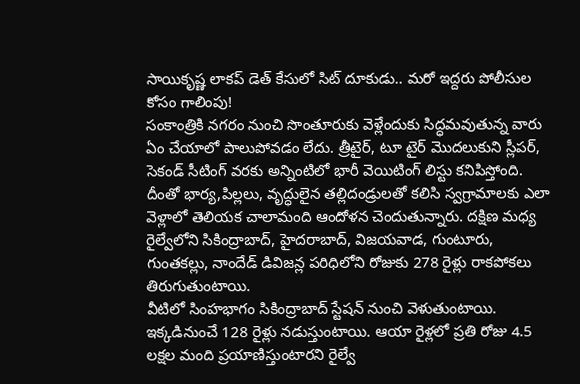సాయికృష్ణ లాకప్ డెత్ కేసులో సిట్ దూకుడు.. మరో ఇద్దరు పోలీసుల కోసం గాలింపు!
సంకాంత్రికి నగరం నుంచి సొంతూరుకు వెళ్లేందుకు సిద్ధమవుతున్న వారు ఏం చేయాలో పాలుపోవడం లేదు. త్రీటైర్, టూ టైర్ మొదలుకుని స్లీపర్, సెకండ్ సీటింగ్ వరకు అన్నింటిలో భారీ వెయిటింగ్ లిస్టు కనిపిస్తోంది. దీంతో భార్య,పిల్లలు, వృద్ధులైన తల్లిదండ్రులతో కలిసి స్వగ్రామాలకు ఎలా వెళ్లాలో తెలియక చాలామంది ఆందోళన చెందుతున్నారు. దక్షిణ మధ్య రైల్వేలోని సికింద్రాబాద్, హైదరాబాద్, విజయవాడ, గుంటూరు, గుంతకల్లు, నాందేడ్ డివిజన్ల పరిధిలోని రోజుకు 278 రైళ్లు రాకపోకలు తిరుగుతుంటాయి.
వీటిలో సింహభాగం సికింద్రాబాద్ స్టేషన్ నుంచి వెళుతుంటాయి. ఇక్కడినుంచే 128 రైళ్లు నడుస్తుంటాయి. ఆయా రైళ్లలో ప్రతి రోజు 4.5 లక్షల మంది ప్రయాణిస్తుంటారని రైల్వే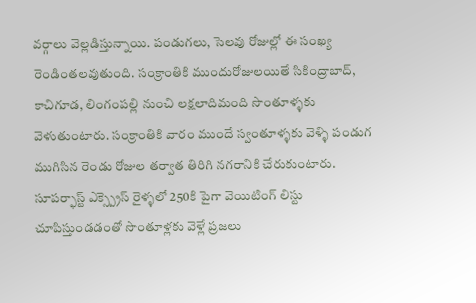వర్గాలు వెల్లడిస్తున్నాయి. పండుగలు, సెలవు రోజుల్లో ఈ సంఖ్య రెండింతలవుతుంది. సంక్రాంతికి ముందురోజులయితే సికింద్రాబాద్, కాచిగూడ, లింగంపల్లి నుంచి లక్షలాదిమంది సొంతూళ్ళకు వెళుతుంటారు. సంక్రాంతికి వారం ముందే స్వంతూళ్ళకు వెళ్ళి పండుగ ముగిసిన రెండు రోజుల తర్వాత తిరిగి నగరానికి చేరుకుంటారు. సూపర్ఫాస్ట్ ఎక్స్ప్రెస్ రైళ్ళలో 250కి పైగా వెయిటింగ్ లిస్టు చూపిస్తుండడంతో సొంతూళ్లకు వెళ్లే ప్రజలు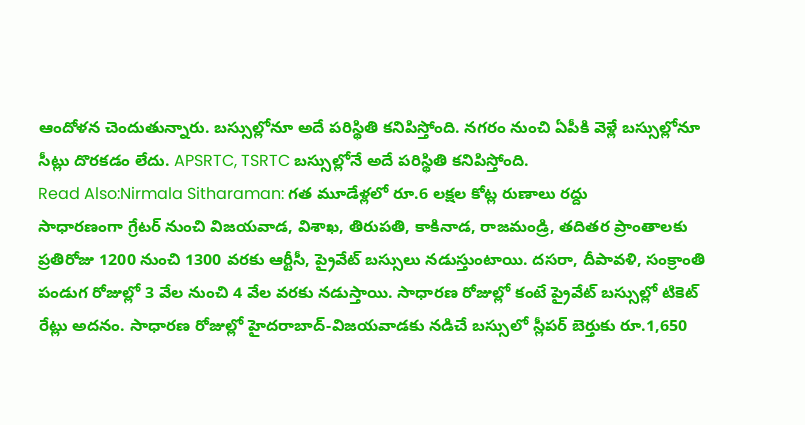ఆందోళన చెందుతున్నారు. బస్సుల్లోనూ అదే పరిస్థితి కనిపిస్తోంది. నగరం నుంచి ఏపీకి వెళ్లే బస్సుల్లోనూ సీట్లు దొరకడం లేదు. APSRTC, TSRTC బస్సుల్లోనే అదే పరిస్థితి కనిపిస్తోంది.
Read Also:Nirmala Sitharaman: గత మూడేళ్లలో రూ.6 లక్షల కోట్ల రుణాలు రద్దు
సాధారణంగా గ్రేటర్ నుంచి విజయవాడ, విశాఖ, తిరుపతి, కాకినాడ, రాజమండ్రి, తదితర ప్రాంతాలకు ప్రతిరోజు 1200 నుంచి 1300 వరకు ఆర్టీసీ, ప్రైవేట్ బస్సులు నడుస్తుంటాయి. దసరా, దీపావళి, సంక్రాంతి పండుగ రోజుల్లో 3 వేల నుంచి 4 వేల వరకు నడుస్తాయి. సాధారణ రోజుల్లో కంటే ప్రైవేట్ బస్సుల్లో టికెట్ రేట్లు అదనం. సాధారణ రోజుల్లో హైదరాబాద్-విజయవాడకు నడిచే బస్సులో స్లీపర్ బెర్తుకు రూ.1,650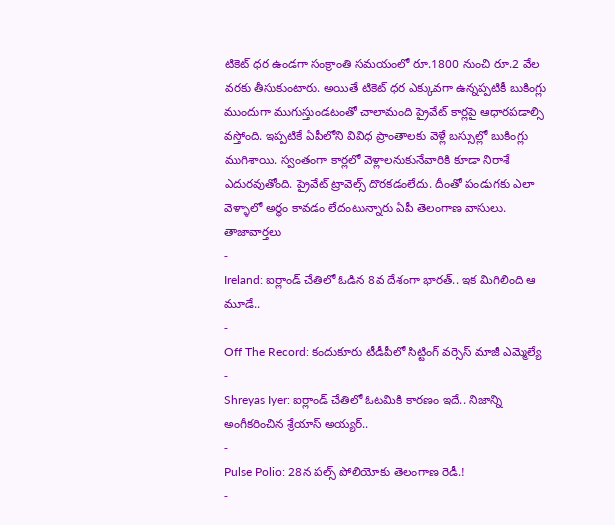టికెట్ ధర ఉండగా సంక్రాంతి సమయంలో రూ.1800 నుంచి రూ.2 వేల వరకు తీసుకుంటారు. అయితే టికెట్ ధర ఎక్కువగా ఉన్నప్పటికీ బుకింగ్లు ముందుగా ముగుస్తుండటంతో చాలామంది ప్రైవేట్ కార్లపై ఆధారపడాల్సి వస్తోంది. ఇప్పటికే ఏపీలోని వివిధ ప్రాంతాలకు వెళ్లే బస్సుల్లో బుకింగ్లు ముగిశాయి. స్వంతంగా కార్లలో వెళ్లాలనుకునేవారికి కూడా నిరాశే ఎదురవుతోంది. ప్రైవేట్ ట్రావెల్స్ దొరకడంలేదు. దీంతో పండుగకు ఎలా వెళ్ళాలో అర్థం కావడం లేదంటున్నారు ఏపీ తెలంగాణ వాసులు.
తాజావార్తలు
-
Ireland: ఐర్లాండ్ చేతిలో ఓడిన 8వ దేశంగా భారత్.. ఇక మిగిలింది ఆ మూడే..
-
Off The Record: కందుకూరు టీడీపీలో సిట్టింగ్ వర్సెస్ మాజీ ఎమ్మెల్యే
-
Shreyas Iyer: ఐర్లాండ్ చేతిలో ఓటమికి కారణం ఇదే.. నిజాన్ని అంగీకరించిన శ్రేయాస్ అయ్యర్..
-
Pulse Polio: 28న పల్స్ పోలియోకు తెలంగాణ రెడీ.!
-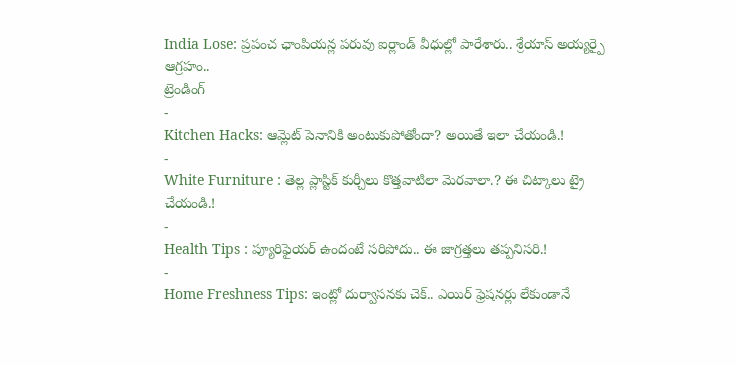India Lose: ప్రపంచ ఛాంపియన్ల పరువు ఐర్లాండ్ వీధుల్లో పారేశారు.. శ్రేయాస్ అయ్యర్పై ఆగ్రహం..
ట్రెండింగ్
-
Kitchen Hacks: ఆమ్లెట్ పెనానికి అంటుకుపోతోందా? అయితే ఇలా చేయండి.!
-
White Furniture : తెల్ల ప్లాస్టిక్ కుర్చీలు కొత్తవాటిలా మెరవాలా.? ఈ చిట్కాలు ట్రై చేయండి.!
-
Health Tips : ప్యూరిఫైయర్ ఉందంటే సరిపోదు.. ఈ జాగ్రత్తలు తప్పనిసరి.!
-
Home Freshness Tips: ఇంట్లో దుర్వాసనకు చెక్.. ఎయిర్ ఫ్రెషనర్లు లేకుండానే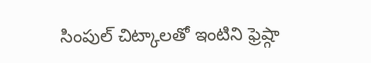సింపుల్ చిట్కాలతో ఇంటిని ఫ్రెష్గా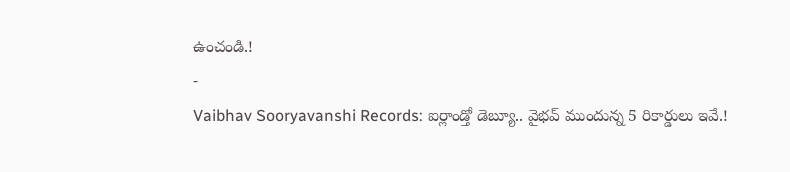ఉంచండి.!
-
Vaibhav Sooryavanshi Records: ఐర్లాండ్తో డెబ్యూ.. వైభవ్ ముందున్న 5 రికార్డులు ఇవే.!